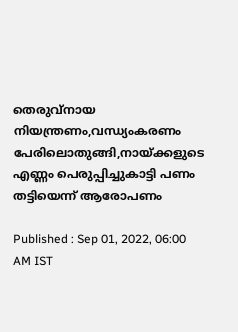തെരുവ്നായ നിയന്ത്രണം,വന്ധ്യംകരണം പേരിലൊതുങ്ങി,നായ്ക്കളുടെ എണ്ണം പെരുപ്പിച്ചുകാട്ടി പണം തട്ടിയെന്ന് ആരോപണം

Published : Sep 01, 2022, 06:00 AM IST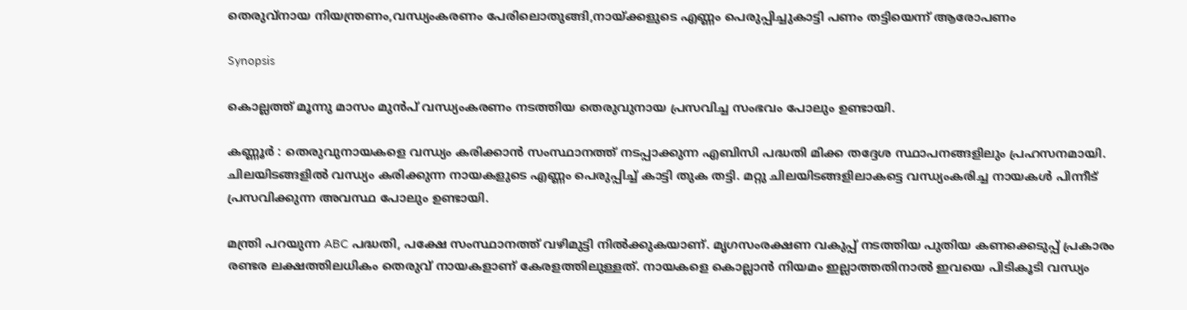തെരുവ്നായ നിയന്ത്രണം,വന്ധ്യംകരണം പേരിലൊതുങ്ങി,നായ്ക്കളുടെ എണ്ണം പെരുപ്പിച്ചുകാട്ടി പണം തട്ടിയെന്ന് ആരോപണം

Synopsis

കൊല്ലത്ത് മൂന്നു മാസം മുൻപ് വന്ധ്യംകരണം നടത്തിയ തെരുവുനായ പ്രസവിച്ച സംഭവം പോലും ഉണ്ടായി.

കണ്ണൂർ : തെരുവുനായകളെ വന്ധ്യം കരിക്കാൻ സംസ്ഥാനത്ത് നടപ്പാക്കുന്ന എബിസി പദ്ധതി മിക്ക തദ്ദേശ സ്ഥാപനങ്ങളിലും പ്രഹസനമായി. ചിലയിടങ്ങളിൽ വന്ധ്യം കരിക്കുന്ന നായകളുടെ എണ്ണം പെരുപ്പിച്ച് കാട്ടി തുക തട്ടി. മറ്റു ചിലയിടങ്ങളിലാകട്ടെ വന്ധ്യംകരിച്ച നായകൾ പിന്നീട് പ്രസവിക്കുന്ന അവസ്ഥ പോലും ഉണ്ടായി.

മന്ത്രി പറയുന്ന ABC പദ്ധതി, പക്ഷേ സംസ്ഥാനത്ത് വഴിമുട്ടി നിൽക്കുകയാണ്. മൃഗസംരക്ഷണ വകുപ്പ് നടത്തിയ പുതിയ കണക്കെടുപ്പ് പ്രകാരം രണ്ടര ലക്ഷത്തിലധികം തെരുവ് നായകളാണ് കേരളത്തിലുള്ളത്. നായകളെ കൊല്ലാൻ നിയമം ഇല്ലാത്തതിനാൽ ഇവയെ പിടികൂടി വന്ധ്യം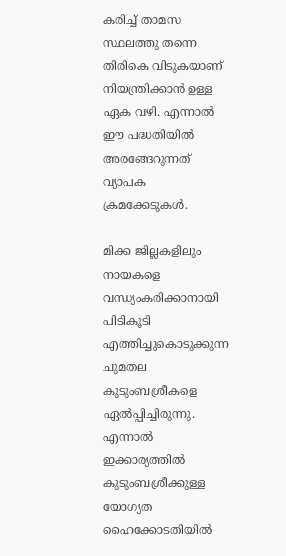കരിച്ച് താമസ സ്ഥലത്തു തന്നെ തിരികെ വിടുകയാണ് നിയന്ത്രിക്കാൻ ഉള്ള ഏക വഴി. എന്നാൽ ഈ പദ്ധതിയിൽ അരങ്ങേറുന്നത് വ്യാപക ക്രമക്കേടുകൾ.

മിക്ക ജില്ലകളിലും നായകളെ വന്ധ്യംകരിക്കാനായി പിടികൂടി എത്തിച്ചുകൊടുക്കുന്ന ചുമതല കുടുംബശ്രീകളെ ഏൽപ്പിച്ചിരുന്നു. എന്നാൽ ഇക്കാര്യത്തിൽ കുടുംബശ്രീക്കുള്ള യോഗ്യത ഹൈക്കോടതിയിൽ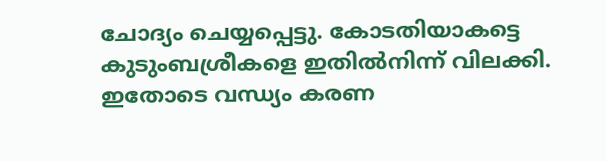ചോദ്യം ചെയ്യപ്പെട്ടു. കോടതിയാകട്ടെ കുടുംബശ്രീകളെ ഇതിൽനിന്ന് വിലക്കി. ഇതോടെ വന്ധ്യം കരണ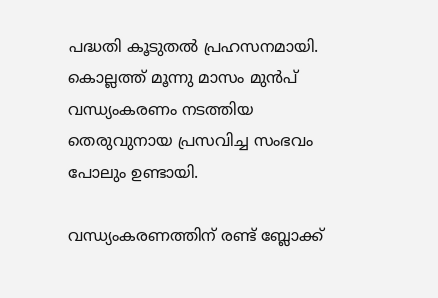പദ്ധതി കൂടുതൽ പ്രഹസനമായി. കൊല്ലത്ത് മൂന്നു മാസം മുൻപ് വന്ധ്യംകരണം നടത്തിയ തെരുവുനായ പ്രസവിച്ച സംഭവം പോലും ഉണ്ടായി.

വന്ധ്യംകരണത്തിന് രണ്ട് ബ്ലോക്ക്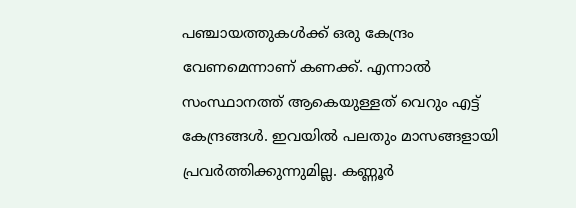പഞ്ചായത്തുകൾക്ക് ഒരു കേന്ദ്രം വേണമെന്നാണ് കണക്ക്. എന്നാൽ സംസ്ഥാനത്ത് ആകെയുള്ളത് വെറും എട്ട് കേന്ദ്രങ്ങൾ. ഇവയിൽ പലതും മാസങ്ങളായി പ്രവർത്തിക്കുന്നുമില്ല. കണ്ണൂർ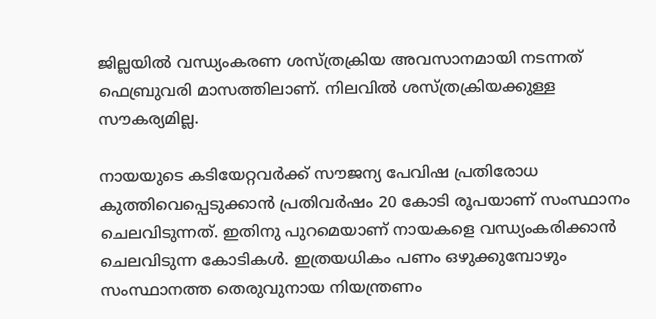ജില്ലയിൽ വന്ധ്യംകരണ ശസ്ത്രക്രിയ അവസാനമായി നടന്നത് ഫെബ്രുവരി മാസത്തിലാണ്. നിലവിൽ ശസ്ത്രക്രിയക്കുള്ള സൗകര്യമില്ല.

നായയുടെ കടിയേറ്റവർക്ക് സൗജന്യ പേവിഷ പ്രതിരോധ കുത്തിവെപ്പെടുക്കാൻ പ്രതിവർഷം 20 കോടി രൂപയാണ് സംസ്ഥാനം ചെലവിടുന്നത്. ഇതിനു പുറമെയാണ് നായകളെ വന്ധ്യംകരിക്കാൻ ചെലവിടുന്ന കോടികൾ. ഇത്രയധികം പണം ഒഴുക്കുമ്പോഴും സംസ്ഥാനത്ത തെരുവുനായ നിയന്ത്രണം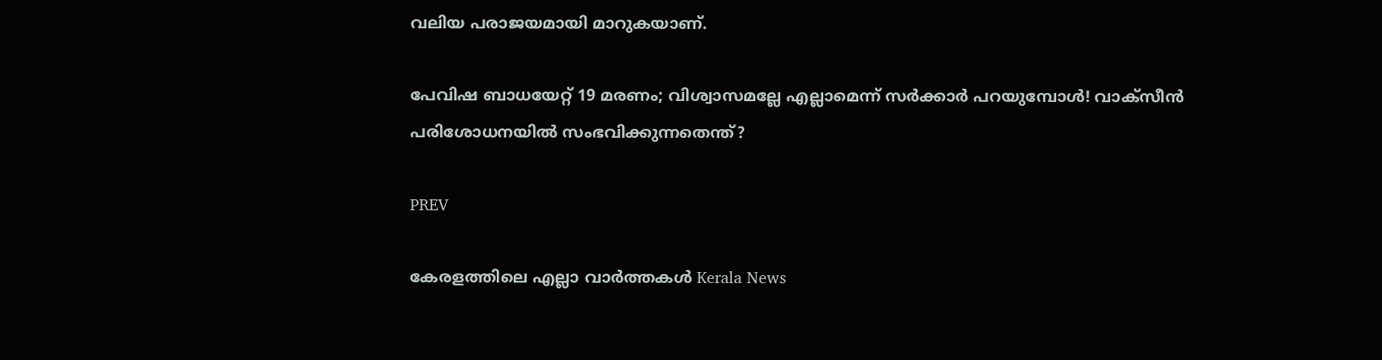വലിയ പരാജയമായി മാറുകയാണ്.

പേവിഷ ബാധയേറ്റ് 19 മരണം; വിശ്വാസമല്ലേ എല്ലാമെന്ന് സ‍‍ർ‍ക്കാർ പറയുമ്പോൾ! വാക്സീൻ പരിശോധനയിൽ സംഭവിക്കുന്നതെന്ത്?

PREV

കേരളത്തിലെ എല്ലാ വാർത്തകൾ Kerala News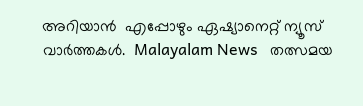അറിയാൻ  എപ്പോഴും ഏഷ്യാനെറ്റ് ന്യൂസ് വാർത്തകൾ.  Malayalam News   തത്സമയ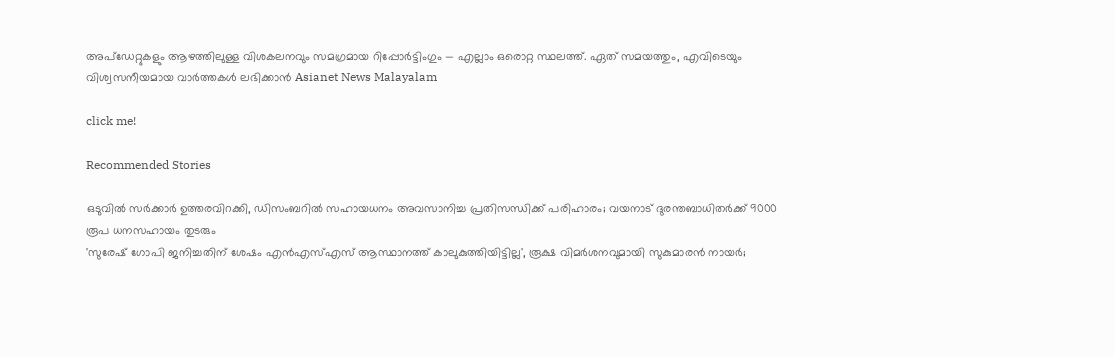അപ്‌ഡേറ്റുകളും ആഴത്തിലുള്ള വിശകലനവും സമഗ്രമായ റിപ്പോർട്ടിംഗും — എല്ലാം ഒരൊറ്റ സ്ഥലത്ത്. ഏത് സമയത്തും, എവിടെയും വിശ്വസനീയമായ വാർത്തകൾ ലഭിക്കാൻ Asianet News Malayalam

click me!

Recommended Stories

ഒടുവിൽ സർക്കാർ ഉത്തരവിറക്കി, ഡിസംബറിൽ സഹായധനം അവസാനിച്ച പ്രതിസന്ധിക്ക് പരിഹാരം; വയനാട് ദുരന്തബാധിതർക്ക് 9000 രൂപ ധനസഹായം തുടരും
'സുരേഷ് ഗോപി ജനിച്ചതിന് ശേഷം എൻഎസ്എസ് ആസ്ഥാനത്ത് കാലുകുത്തിയിട്ടില്ല', രൂക്ഷ വിമർശനവുമായി സുകുമാരൻ നായർ;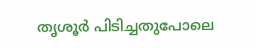തൃശൂർ പിടിച്ചതുപോലെ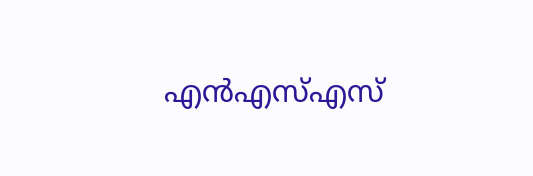എൻഎസ്എസ്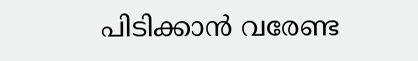പിടിക്കാൻ വരേണ്ട